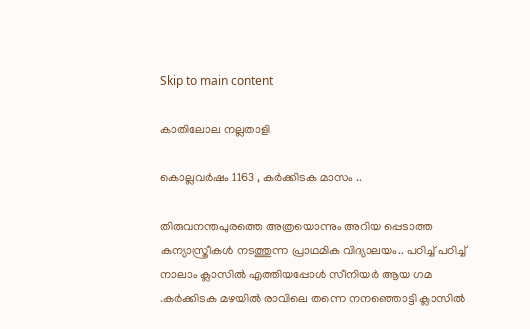Skip to main content

കാതിലോല നല്ലതാളി

കൊല്ലവർഷം 1163 , കർക്കിടക മാസം ..

തിരുവനന്തപുരത്തെ അത്രയൊന്നും അറിയ പ്പെടാത്ത കന്യാസ്ത്രീകൾ നടത്തുന്ന പ്രാഥമിക വിദ്യാലയം.. പഠിച്ച് പഠിച്ച് നാലാം ക്ലാസിൽ എത്തിയപ്പോൾ സീനിയർ ആയ ഗമ .കർക്കിടക മഴയിൽ രാവിലെ തന്നെ നനഞ്ഞൊട്ടി ക്ലാസിൽ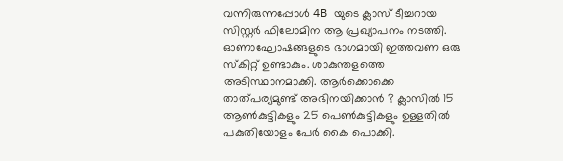വന്നിരുന്നപ്പോൾ 4B യുടെ ക്ലാസ് ടീച്ചറായ സിസ്റ്റർ ഫിലോമിന ആ പ്രഖ്യാപനം നടത്തി. ഓണാഘോഷങ്ങളുടെ ഭാഗമായി ഇത്തവണ ഒരു സ്കിറ്റ് ഉണ്ടാകും. ശാകുന്തളത്തെ അടിസ്ഥാനമാക്കി. ആർക്കൊക്കെ താത്പര്യമുണ്ട് അഭിനയിക്കാൻ ? ക്ലാസിൽ 15 ആൺകുട്ടികളും 25 പെൺകുട്ടികളും ഉള്ളതിൽ പകുതിയോളം പേർ കൈ പൊക്കി.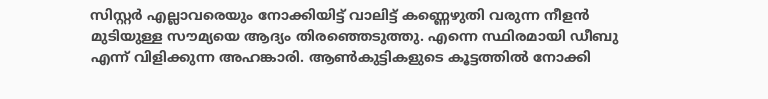സിസ്റ്റർ എല്ലാവരെയും നോക്കിയിട്ട് വാലിട്ട് കണ്ണെഴുതി വരുന്ന നീളൻ മുടിയുള്ള സൗമ്യയെ ആദ്യം തിരഞ്ഞെടുത്തു. എന്നെ സ്ഥിരമായി ഡീബു എന്ന് വിളിക്കുന്ന അഹങ്കാരി. ആൺകുട്ടികളുടെ കൂട്ടത്തിൽ നോക്കി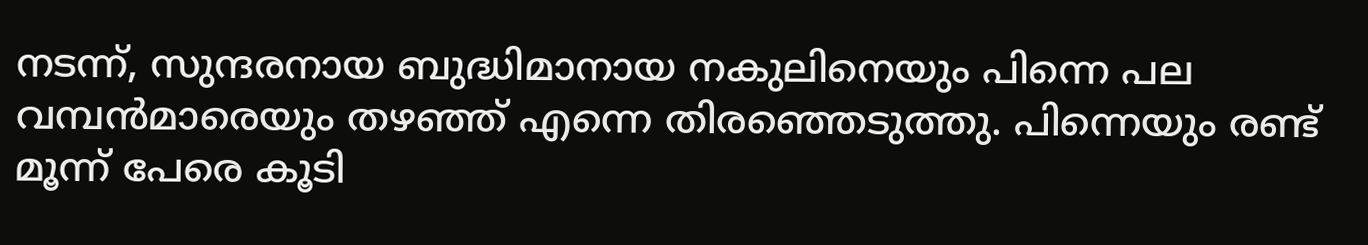നടന്ന്, സുന്ദരനായ ബുദ്ധിമാനായ നകുലിനെയും പിന്നെ പല വമ്പൻമാരെയും തഴഞ്ഞ് എന്നെ തിരഞ്ഞെടുത്തു. പിന്നെയും രണ്ട് മൂന്ന് പേരെ കൂടി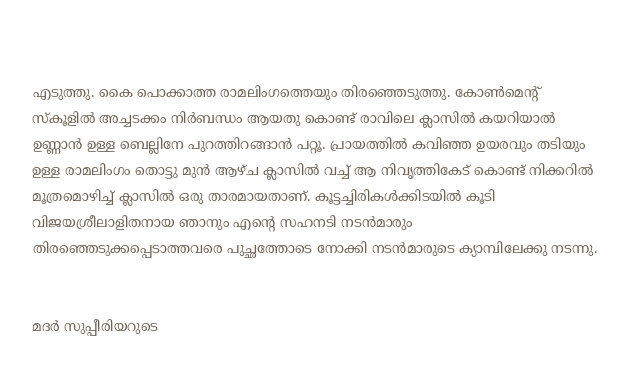എടുത്തു. കൈ പൊക്കാത്ത രാമലിംഗത്തെയും തിരഞ്ഞെടുത്തു. കോൺമെന്റ് സ്കൂളിൽ അച്ചടക്കം നിർബന്ധം ആയതു കൊണ്ട് രാവിലെ ക്ലാസിൽ കയറിയാൽ ഉണ്ണാൻ ഉള്ള ബെല്ലിനേ പുറത്തിറങ്ങാൻ പറ്റൂ. പ്രായത്തിൽ കവിഞ്ഞ ഉയരവും തടിയും ഉള്ള രാമലിംഗം തൊട്ടു മുൻ ആഴ്ച ക്ലാസിൽ വച്ച് ആ നിവൃത്തികേട് കൊണ്ട് നിക്കറിൽ മൂത്രമൊഴിച്ച് ക്ലാസിൽ ഒരു താരമായതാണ്. കൂട്ടച്ചിരികൾക്കിടയിൽ കൂടി വിജയശ്രീലാളിതനായ ഞാനും എന്റെ സഹനടി നടൻമാരും തിരഞ്ഞെടുക്കപ്പെടാത്തവരെ പുച്ഛത്തോടെ നോക്കി നടൻമാരുടെ ക്യാമ്പിലേക്കു നടന്നു.


മദർ സുപ്പീരിയറുടെ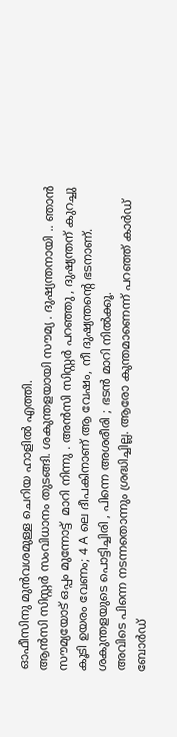ഓഫീസിനു മുൻവശമുള്ള ചെറിയ ഹാളിൽ എത്തി.
ആൻസി സിസ്റ്റർ സംവിധാനം തുടങ്ങി. ശകുന്തളയായി സൗമ്യ . ദുഷ്യന്തനായി .. ഞാൻ സൗമ്യയോട് ഒപ്പം മുന്നോട്ട്  മാറി നിന്നു . അൻസി സിസ്റ്റർ പറഞ്ഞു , ദുഷ്യന്തന് കുറച്ചു കൂടി ഉയരം വേണം; 4 A ലെ ദീപകിനാണ് ആ വേഷം, നീ ദുഷ്യന്തന്റെ ഭടനാണ്. ശകുന്തളയുടെ പൊട്ടിച്ചിരി , പിന്നെ അശരീരി ; ഭടൻ മാറി നിൽക്കൂ.
അവിടെ പിന്നെ നടന്നതൊന്നും ശ്രദ്ധിച്ചില്ല. ആരോ കുന്തമാണെന്ന് പറഞ്ഞ് കാർഡ് ബോർഡ്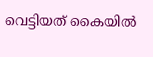വെട്ടിയത് കൈയിൽ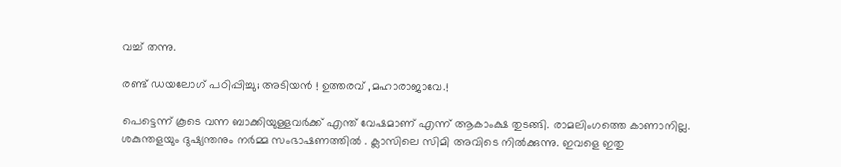വച്ച് തന്നു.

രണ്ട് ഡയലോഗ് പഠിപ്പിച്ചു; അടിയൻ ! ഉത്തരവ് ,മഹാരാജാവേ.!

പെട്ടെന്ന് കൂടെ വന്ന ബാക്കിയുള്ളവർക്ക് എന്ത് വേഷമാണ് എന്ന് ആകാംക്ഷ തുടങ്ങി. രാമലിംഗത്തെ കാണാനില്ല. ശകുന്തളയും ദുഷ്യന്തനും നർമ്മ സംഭാഷണത്തിൽ . ക്ലാസിലെ സിമി അവിടെ നിൽക്കുന്നു. ഇവളെ ഇതു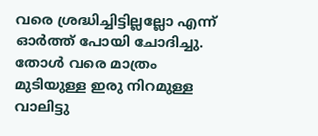വരെ ശ്രദ്ധിച്ചിട്ടില്ലല്ലോ എന്ന് ഓർത്ത് പോയി ചോദിച്ചു. തോൾ വരെ മാത്രം മുടിയുള്ള ഇരു നിറമുള്ള വാലിട്ടു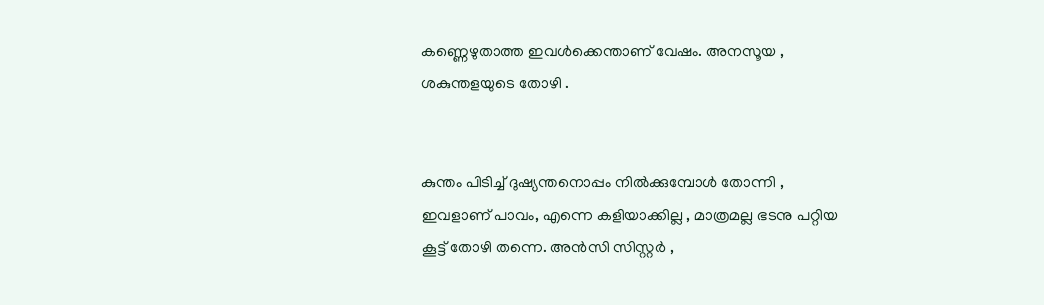കണ്ണെഴുതാത്ത ഇവൾക്കെന്താണ് വേഷം. അനസൂയ , ശകുന്തളയുടെ തോഴി .


കുന്തം പിടിച്ച് ദുഷ്യന്തനൊപ്പം നിൽക്കുമ്പോൾ തോന്നി , ഇവളാണ് പാവം, എന്നെ കളിയാക്കില്ല , മാത്രമല്ല ഭടനു പറ്റിയ കൂട്ട് തോഴി തന്നെ. അൻസി സിസ്റ്റർ ,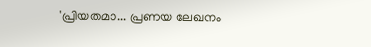'പ്രിയതമാ... പ്രണയ ലേഖനം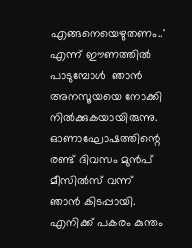എങ്ങനെയെഴുതണം..' എന്ന് ഈണത്തിൽ പാടുമ്പോൾ  ഞാൻ അനസൂയയെ നോക്കി നിൽക്കുകയായിരുന്നു.
ഓണാഘോഷത്തിന്റെ രണ്ട് ദിവസം മുൻപ് മീസിൽസ് വന്ന് ഞാൻ കിടപ്പായി. എനിക്ക് പകരം കുന്തം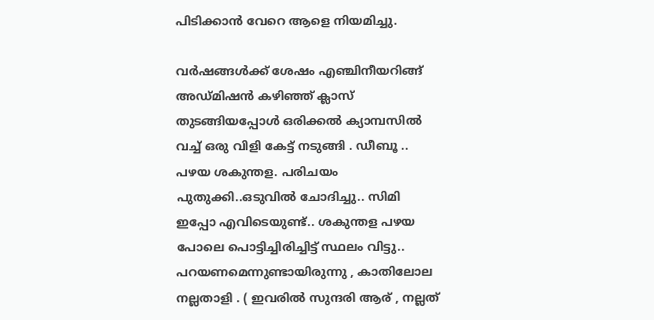പിടിക്കാൻ വേറെ ആളെ നിയമിച്ചു.

വർഷങ്ങൾക്ക് ശേഷം എഞ്ചിനീയറിങ്ങ് അഡ്മിഷൻ കഴിഞ്ഞ് ക്ലാസ് തുടങ്ങിയപ്പോൾ ഒരിക്കൽ ക്യാമ്പസിൽ വച്ച് ഒരു വിളി കേട്ട് നടുങ്ങി . ഡീബൂ .. പഴയ ശകുന്തള. പരിചയം പുതുക്കി..ഒടുവിൽ ചോദിച്ചു.. സിമി ഇപ്പോ എവിടെയുണ്ട്.. ശകുന്തള പഴയ പോലെ പൊട്ടിച്ചിരിച്ചിട്ട് സ്ഥലം വിട്ടു.. പറയണമെന്നുണ്ടായിരുന്നു , കാതിലോല നല്ലതാളി . ( ഇവരിൽ സുന്ദരി ആര് , നല്ലത്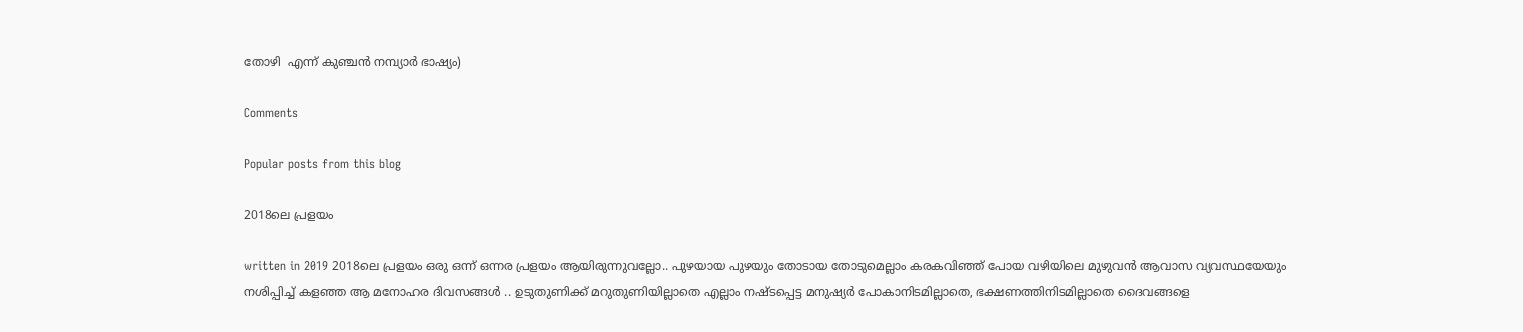തോഴി  എന്ന് കുഞ്ചൻ നമ്പ്യാർ ഭാഷ്യം)

Comments

Popular posts from this blog

2018ലെ പ്രളയം

written in 2019 2018ലെ പ്രളയം ഒരു ഒന്ന് ഒന്നര പ്രളയം ആയിരുന്നുവല്ലോ.. പുഴയായ പുഴയും തോടായ തോടുമെല്ലാം കരകവിഞ്ഞ് പോയ വഴിയിലെ മുഴുവൻ ആവാസ വ്യവസ്ഥയേയും നശിപ്പിച്ച് കളഞ്ഞ ആ മനോഹര ദിവസങ്ങൾ .. ഉടുതുണിക്ക് മറുതുണിയില്ലാതെ എല്ലാം നഷ്ടപ്പെട്ട മനുഷ്യർ പോകാനിടമില്ലാതെ, ഭക്ഷണത്തിനിടമില്ലാതെ ദൈവങ്ങളെ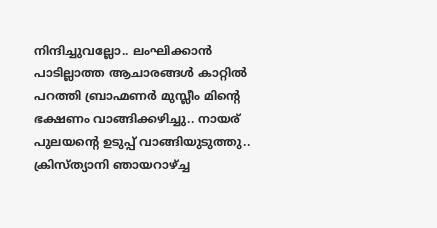നിന്ദിച്ചുവല്ലോ.. ലംഘിക്കാൻ പാടില്ലാത്ത ആചാരങ്ങൾ കാറ്റിൽ പറത്തി ബ്രാഹ്മണർ മുസ്ലീം മിന്റെ ഭക്ഷണം വാങ്ങിക്കഴിച്ചു.. നായര് പുലയന്റെ ഉടുപ്പ് വാങ്ങിയുടുത്തു.. ക്രിസ്ത്യാനി ഞായറാഴ്ച്ച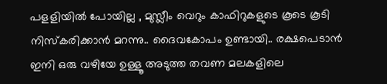പളളിയിൽ പോയില്ല , മുസ്ലീം വെറും കാഫിറുകളുടെ കൂടെ കൂടി നിസ്കരിക്കാൻ മറന്നു.. ദൈവകോപം ഉണ്ടായി.. രക്ഷപെടാൻ ഇനി ഒരു വഴിയേ ഉള്ളൂ അടുത്ത തവണ മലകളിലെ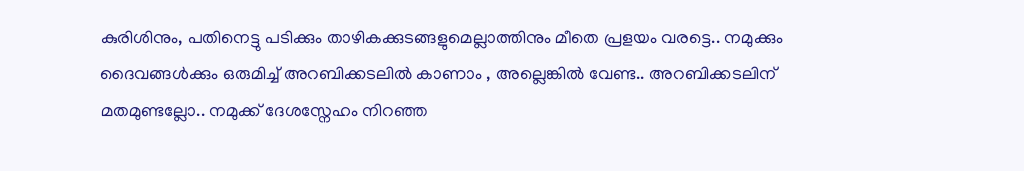കുരിശിനും, പതിനെട്ടു പടിക്കും താഴികക്കുടങ്ങളുമെല്ലാത്തിനും മീതെ പ്രളയം വരട്ടെ.. നമുക്കും ദൈവങ്ങൾക്കും ഒരുമിച്ച് അറബിക്കടലിൽ കാണാം , അല്ലെങ്കിൽ വേണ്ട.. അറബിക്കടലിന് മതമുണ്ടല്ലോ.. നമുക്ക് ദേശസ്നേഹം നിറഞ്ഞ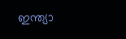ഇന്ത്യാ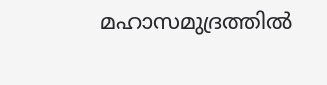മഹാസമുദ്രത്തിൽ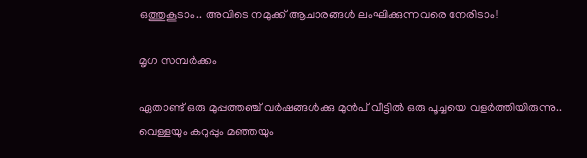ഒത്തുകൂടാം.. അവിടെ നമുക്ക് ആചാരങ്ങൾ ലംഘിക്കുന്നവരെ നേരിടാം!

മൃഗ സമ്പർക്കം

ഏതാണ്ട് ഒരു മുപ്പത്തഞ്ച് വർഷങ്ങൾക്കു മുൻപ് വീട്ടിൽ ഒരു പൂച്ചയെ വളർത്തിയിരുന്നു.. വെള്ളയും കറുപ്പും മഞ്ഞയും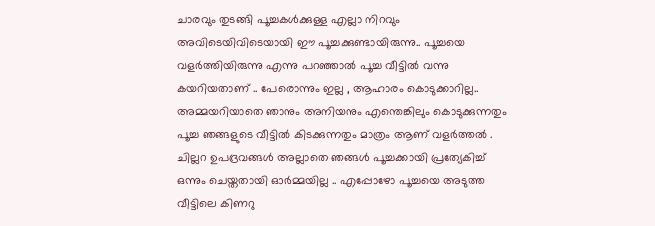ചാരവും തുടങ്ങി പൂച്ചകൾക്കുള്ള എല്ലാ നിറവും അവിടെയിവിടെയായി ഈ പൂച്ചക്കുണ്ടായിരുന്നു.. പൂച്ചയെ വളർത്തിയിരുന്നു എന്നു പറഞ്ഞാൽ പൂച്ച വീട്ടിൽ വന്നു കയറിയതാണ് .. പേരൊന്നും ഇല്ല , ആഹാരം കൊടുക്കാറില്ല.. അമ്മയറിയാതെ ഞാനും അനിയനും എന്തെങ്കിലും കൊടുക്കുന്നതും പൂച്ച ഞങ്ങളുടെ വീട്ടിൽ കിടക്കുന്നതും മാത്രം ആണ് വളർത്തൽ . ചില്ലറ ഉപദ്രവങ്ങൾ അല്ലാതെ ഞങ്ങൾ പൂച്ചക്കായി പ്രത്യേകിച്ച് ഒന്നും ചെയ്തതായി ഓർമ്മയില്ല .. എപ്പോഴോ പൂച്ചയെ അടുത്ത വീട്ടിലെ കിണറു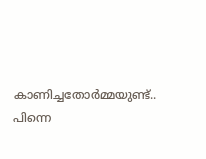കാണിച്ചതോർമ്മയുണ്ട്.. പിന്നെ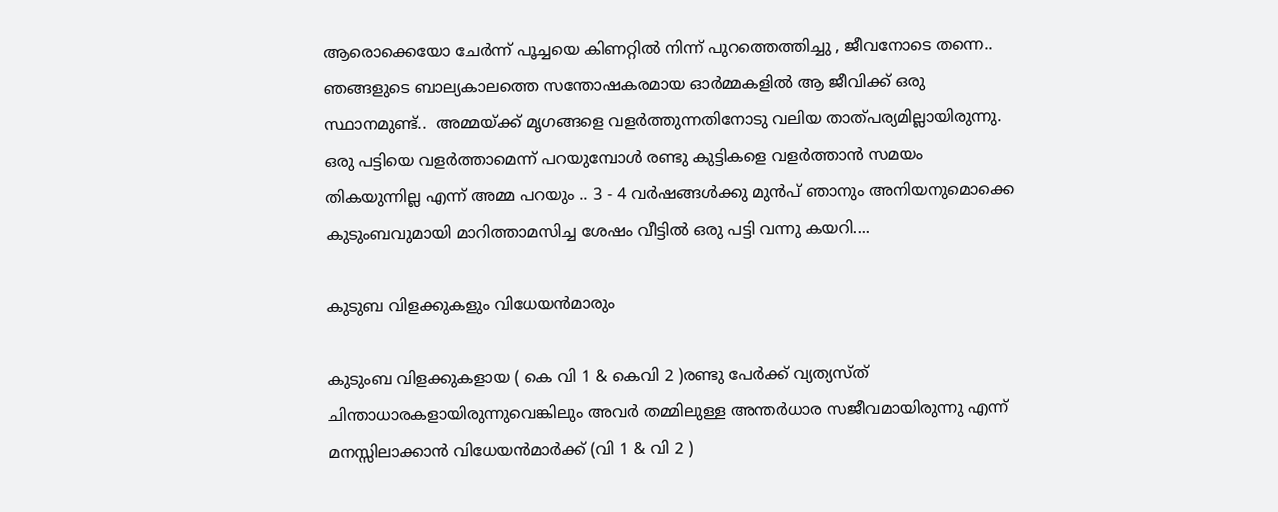ആരൊക്കെയോ ചേർന്ന് പൂച്ചയെ കിണറ്റിൽ നിന്ന് പുറത്തെത്തിച്ചു , ജീവനോടെ തന്നെ..  ഞങ്ങളുടെ ബാല്യകാലത്തെ സന്തോഷകരമായ ഓർമ്മകളിൽ ആ ജീവിക്ക് ഒരു സ്ഥാനമുണ്ട്..  അമ്മയ്ക്ക് മൃഗങ്ങളെ വളർത്തുന്നതിനോടു വലിയ താത്പര്യമില്ലായിരുന്നു. ഒരു പട്ടിയെ വളർത്താമെന്ന് പറയുമ്പോൾ രണ്ടു കുട്ടികളെ വളർത്താൻ സമയം തികയുന്നില്ല എന്ന് അമ്മ പറയും .. 3 - 4 വർഷങ്ങൾക്കു മുൻപ് ഞാനും അനിയനുമൊക്കെ കുടുംബവുമായി മാറിത്താമസിച്ച ശേഷം വീട്ടിൽ ഒരു പട്ടി വന്നു കയറി....

കുടുബ വിളക്കുകളും വിധേയൻമാരും

കുടുംബ വിളക്കുകളായ ( കെ വി 1 & കെവി 2 )രണ്ടു പേർക്ക് വ്യത്യസ്ത് ചിന്താധാരകളായിരുന്നുവെങ്കിലും അവർ തമ്മിലുള്ള അന്തർധാര സജീവമായിരുന്നു എന്ന് മനസ്സിലാക്കാൻ വിധേയൻമാർക്ക് (വി 1 & വി 2 )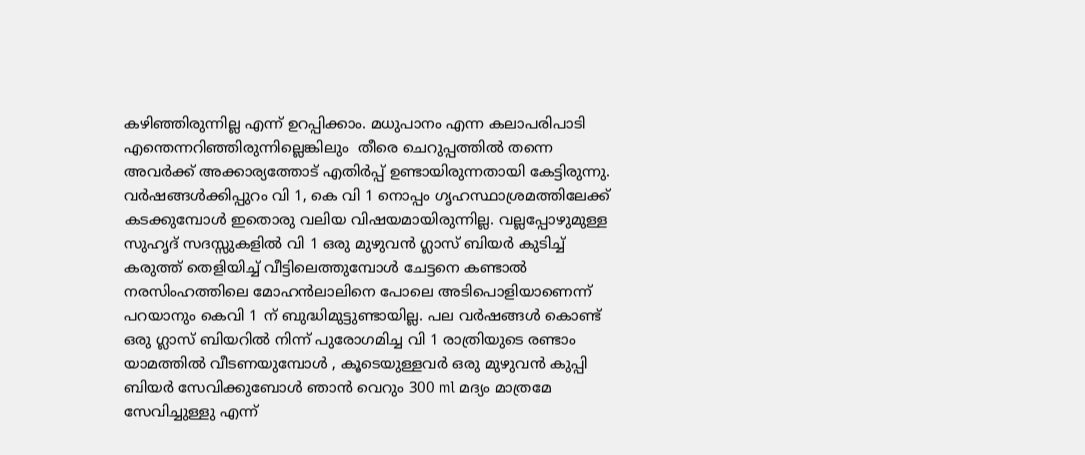കഴിഞ്ഞിരുന്നില്ല എന്ന് ഉറപ്പിക്കാം. മധുപാനം എന്ന കലാപരിപാടി എന്തെന്നറിഞ്ഞിരുന്നില്ലെങ്കിലും  തീരെ ചെറുപ്പത്തിൽ തന്നെ അവർക്ക് അക്കാര്യത്തോട് എതിർപ്പ് ഉണ്ടായിരുന്നതായി കേട്ടിരുന്നു. വർഷങ്ങൾക്കിപ്പുറം വി 1, കെ വി 1 നൊപ്പം ഗൃഹസ്ഥാശ്രമത്തിലേക്ക് കടക്കുമ്പോൾ ഇതൊരു വലിയ വിഷയമായിരുന്നില്ല. വല്ലപ്പോഴുമുള്ള സുഹൃദ് സദസ്സുകളിൽ വി 1 ഒരു മുഴുവൻ ഗ്ലാസ് ബിയർ കുടിച്ച് കരുത്ത് തെളിയിച്ച് വീട്ടിലെത്തുമ്പോൾ ചേട്ടനെ കണ്ടാൽ നരസിംഹത്തിലെ മോഹൻലാലിനെ പോലെ അടിപൊളിയാണെന്ന് പറയാനും കെവി 1 ന് ബുദ്ധിമുട്ടുണ്ടായില്ല. പല വർഷങ്ങൾ കൊണ്ട് ഒരു ഗ്ലാസ് ബിയറിൽ നിന്ന് പുരോഗമിച്ച വി 1 രാത്രിയുടെ രണ്ടാം യാമത്തിൽ വീടണയുമ്പോൾ , കൂടെയുള്ളവർ ഒരു മുഴുവൻ കുപ്പി ബിയർ സേവിക്കുബോൾ ഞാൻ വെറും 300 ml മദ്യം മാത്രമേ സേവിച്ചുള്ളു എന്ന്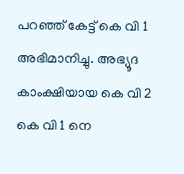പറഞ്ഞ് കേട്ട് കെ വി 1 അഭിമാനിച്ചു. അഭ്യൂദ കാംക്ഷിയായ കെ വി 2 കെ വി 1 നെ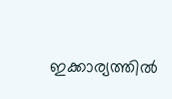ഇക്കാര്യത്തിൽ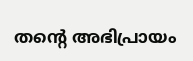തന്റെ അഭിപ്രായം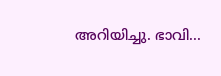അറിയിച്ചു. ഭാവി...